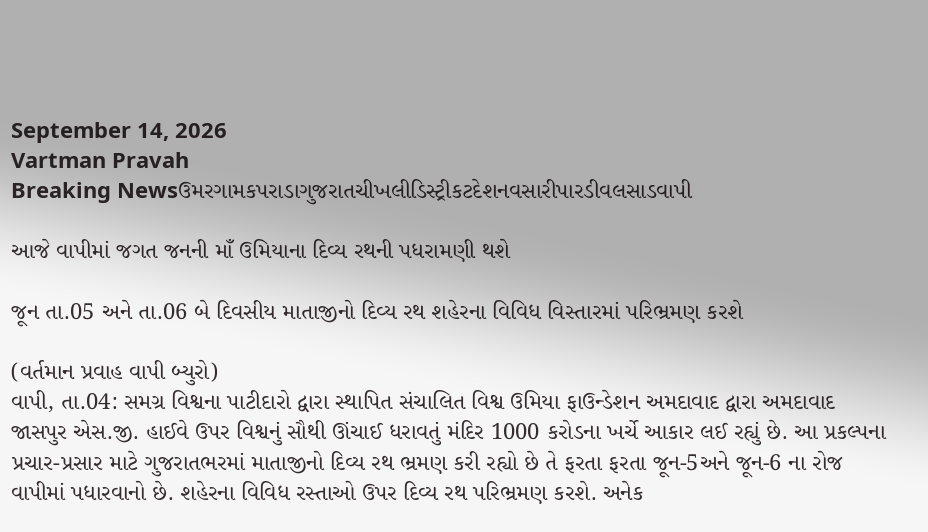September 14, 2026
Vartman Pravah
Breaking Newsઉમરગામકપરાડાગુજરાતચીખલીડિસ્ટ્રીકટદેશનવસારીપારડીવલસાડવાપી

આજે વાપીમાં જગત જનની માઁ ઉમિયાના દિવ્‍ય રથની પધરામણી થશે

જૂન તા.05 અને તા.06 બે દિવસીય માતાજીનો દિવ્‍ય રથ શહેરના વિવિધ વિસ્‍તારમાં પરિભ્રમણ કરશે

(વર્તમાન પ્રવાહ વાપી બ્‍યુરો)
વાપી, તા.04: સમગ્ર વિશ્વના પાટીદારો દ્વારા સ્‍થાપિત સંચાલિત વિશ્વ ઉમિયા ફાઉન્‍ડેશન અમદાવાદ દ્વારા અમદાવાદ જાસપુર એસ.જી. હાઈવે ઉપર વિશ્વનું સૌથી ઊંચાઈ ધરાવતું મંદિર 1000 કરોડના ખર્ચે આકાર લઈ રહ્યું છે. આ પ્રકલ્‍પના પ્રચાર-પ્રસાર માટે ગુજરાતભરમાં માતાજીનો દિવ્‍ય રથ ભ્રમણ કરી રહ્યો છે તે ફરતા ફરતા જૂન-5અને જૂન-6 ના રોજ વાપીમાં પધારવાનો છે. શહેરના વિવિધ રસ્‍તાઓ ઉપર દિવ્‍ય રથ પરિભ્રમણ કરશે. અનેક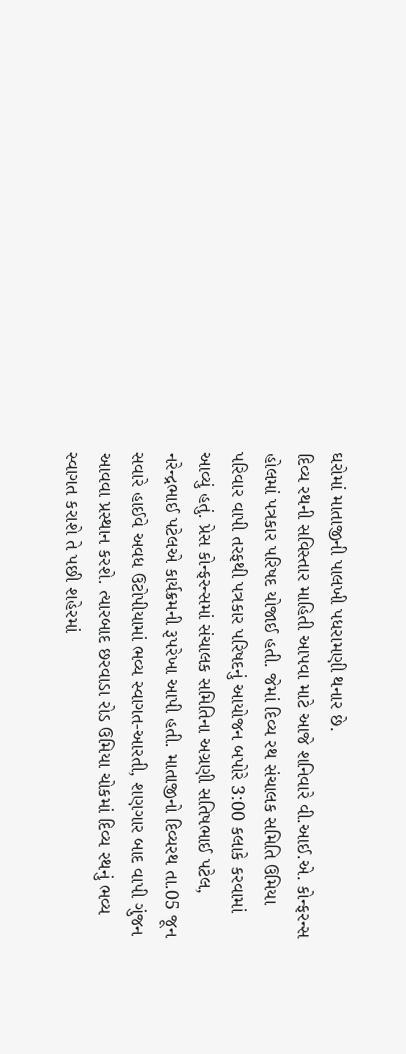ઘરોમાં માતાજીની પાલખી પધરામણી થનાર છે.
દિવ્‍ય રથની સવિસ્‍તાર માહિતી આપવા માટે આજે શનિવારે વી.આઈ.એ. કોન્‍ફરન્‍સ હોલમાં પત્રકાર પરિષદ યોજાઈ હતી. જેમાં દિવ્‍ય રથ સંચાલક સમિતિ ઉમિયા પરિવાર વાપી તરફથી પત્રકાર પરિષદનું આયોજન બપોરે 3:00 કલાકે કરવામાં આવ્‍યું હતું. પ્રેસ કોન્‍ફરન્‍સમાં સંચાલક સમિતિના અગ્રણી સતિષભાઈ પટેલ, નરેન્‍દ્રભાઈ પટેલએ કાર્યક્રમની રૂપરેખા આપી હતી. માતાજીનો દિવ્‍યરથ તા.05 જૂન સવારે હાઈવે અવધ ઉટોપીયામાં ભવ્‍ય સ્‍વાગત-આરતી, શણગાર બાદ વાપી ગુંજન આવવા પ્રસ્‍થાન કરશે. ત્‍યારબાદ છરવાડા રોડ ઉમિયા ચોકમાં દિવ્‍ય રથનું ભવ્‍ય સ્‍વાગત કરાશે તે પછી શહેરમાં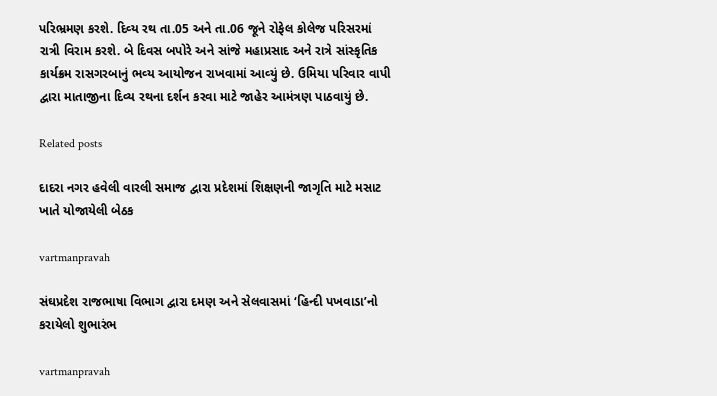પરિભ્રમણ કરશે. દિવ્‍ય રથ તા.05 અને તા.06 જૂને રોફેલ કોલેજ પરિસરમાં રાત્રી વિરામ કરશે. બે દિવસ બપોરે અને સાંજે મહાપ્રસાદ અને રાત્રે સાંસ્‍કૃતિક કાર્યક્રમ રાસગરબાનું ભવ્‍ય આયોજન રાખવામાં આવ્‍યું છે. ઉમિયા પરિવાર વાપી દ્વારા માતાજીના દિવ્‍ય રથના દર્શન કરવા માટે જાહેર આમંત્રણ પાઠવાયું છે.

Related posts

દાદરા નગર હવેલી વારલી સમાજ દ્વારા પ્રદેશમાં શિક્ષણની જાગૃતિ માટે મસાટ ખાતે યોજાયેલી બેઠક

vartmanpravah

સંઘપ્રદેશ રાજભાષા વિભાગ દ્વારા દમણ અને સેલવાસમાં ‘હિન્‍દી પખવાડા’નો કરાયેલો શુભારંભ

vartmanpravah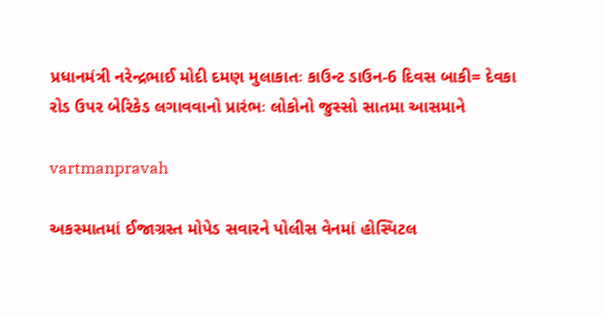પ્રધાનમંત્રી નરેન્‍દ્રભાઈ મોદી દમણ મુલાકાતઃ કાઉન્‍ટ ડાઉન-6 દિવસ બાકી= દેવકા રોડ ઉપર બેરિકેડ લગાવવાનો પ્રારંભઃ લોકોનો જુસ્‍સો સાતમા આસમાને

vartmanpravah

અકસ્‍માતમાં ઈજાગ્રસ્‍ત મોપેડ સવારને પોલીસ વેનમાં હોસ્‍પિટલ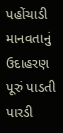પહોંચાડી માનવતાનું ઉદાહરણ પૂરું પાડતી પારડી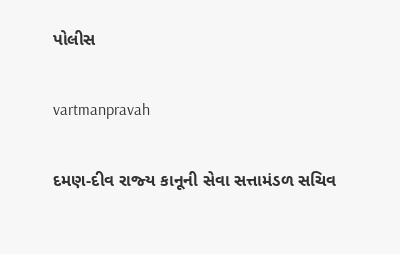પોલીસ

vartmanpravah

દમણ-દીવ રાજ્‍ય કાનૂની સેવા સત્તામંડળ સચિવ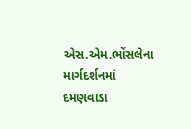એસ.એમ.ભોંસલેના માર્ગદર્શનમાં દમણવાડા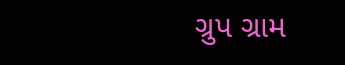ગ્રુપ ગ્રામ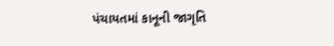પંચાયતમાં કાનૂની જાગૃતિ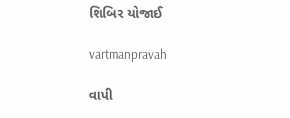શિબિર યોજાઈ

vartmanpravah

વાપી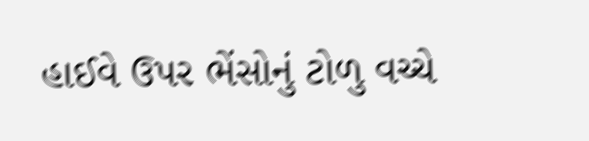હાઈવે ઉપર ભેંસોનું ટોળુ વચ્‍ચે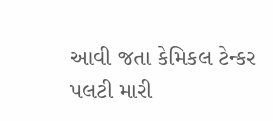આવી જતા કેમિકલ ટેન્‍કર પલટી મારી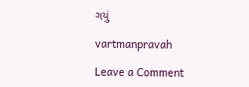ગયું

vartmanpravah

Leave a Comment